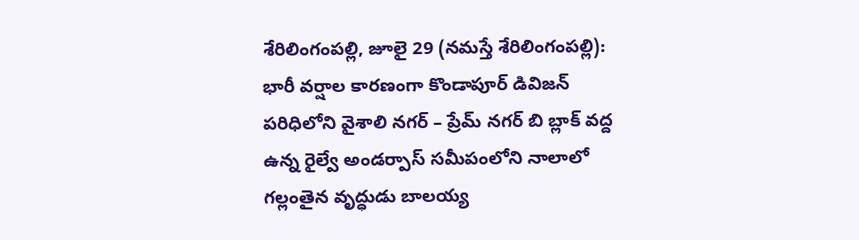శేరిలింగంపల్లి, జూలై 29 (నమస్తే శేరిలింగంపల్లి): భారీ వర్షాల కారణంగా కొండాపూర్ డివిజన్ పరిధిలోని వైశాలి నగర్ – ప్రేమ్ నగర్ బి బ్లాక్ వద్ద ఉన్న రైల్వే అండర్పాస్ సమీపంలోని నాలాలో గల్లంతైన వృద్ధుడు బాలయ్య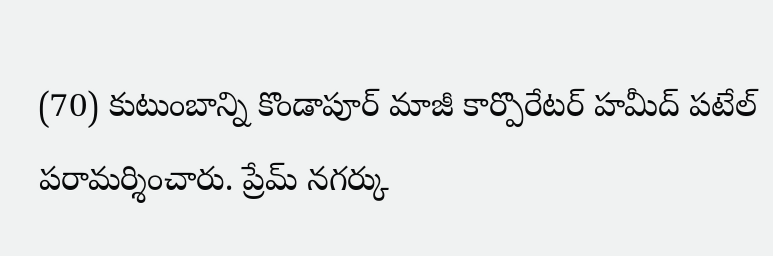(70) కుటుంబాన్ని కొండాపూర్ మాజీ కార్పొరేటర్ హమీద్ పటేల్ పరామర్శించారు. ప్రేమ్ నగర్కు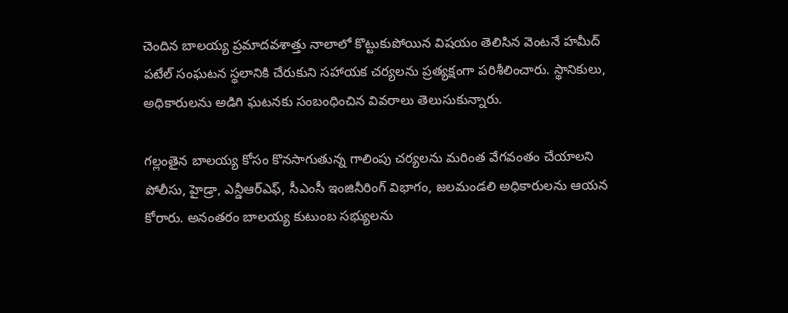చెందిన బాలయ్య ప్రమాదవశాత్తు నాలాలో కొట్టుకుపోయిన విషయం తెలిసిన వెంటనే హమీద్ పటేల్ సంఘటన స్థలానికి చేరుకుని సహాయక చర్యలను ప్రత్యక్షంగా పరిశీలించారు. స్థానికులు, అధికారులను అడిగి ఘటనకు సంబంధించిన వివరాలు తెలుసుకున్నారు.

గల్లంతైన బాలయ్య కోసం కొనసాగుతున్న గాలింపు చర్యలను మరింత వేగవంతం చేయాలని పోలీసు, హైడ్రా, ఎన్డీఆర్ఎఫ్, సీఎంసీ ఇంజినీరింగ్ విభాగం, జలమండలి అధికారులను ఆయన కోరారు. అనంతరం బాలయ్య కుటుంబ సభ్యులను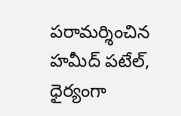పరామర్శించిన హమీద్ పటేల్, ధైర్యంగా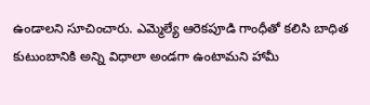ఉండాలని సూచించారు. ఎమ్మెల్యే ఆరెకపూడి గాంధీతో కలిసి బాధిత కుటుంబానికి అన్ని విధాలా అండగా ఉంటామని హామీ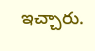ఇచ్చారు.